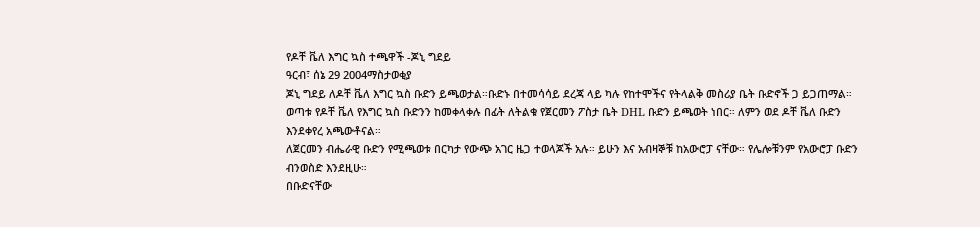የዶቸ ቬለ እግር ኳስ ተጫዋች -ጆኒ ግደይ
ዓርብ፣ ሰኔ 29 2004ማስታወቂያ
ጆኒ ግደይ ለዶቸ ቬለ እግር ኳስ ቡድን ይጫወታል።ቡድኑ በተመሳሳይ ደረጃ ላይ ካሉ የከተሞችና የትላልቅ መስሪያ ቤት ቡድኖች ጋ ይጋጠማል። ወጣቱ የዶቸ ቬለ የእግር ኳስ ቡድንን ከመቀላቀሉ በፊት ለትልቁ የጀርመን ፖስታ ቤት DHL ቡድን ይጫወት ነበር። ለምን ወደ ዶቸ ቬለ ቡድን እንደቀየረ አጫውቶናል።
ለጀርመን ብሔራዊ ቡድን የሚጫወቱ በርካታ የውጭ አገር ዜጋ ተወላጆች አሉ። ይሁን እና አብዛኞቹ ከአውሮፓ ናቸው። የሌሎቹንም የአውሮፓ ቡድን ብንወስድ እንደዚሁ።
በቡድናቸው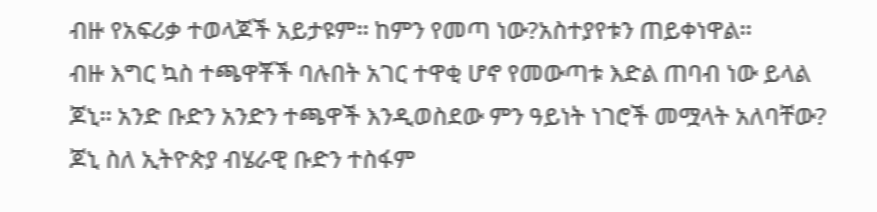ብዙ የአፍሪቃ ተወላጆች አይታዩም። ከምን የመጣ ነው?አስተያየቱን ጠይቀነዋል።
ብዙ እግር ኳስ ተጫዋቾች ባሉበት አገር ተዋቂ ሆኖ የመውጣቱ እድል ጠባብ ነው ይላል ጆኒ። አንድ ቡድን አንድን ተጫዋች እንዲወስደው ምን ዓይነት ነገሮች መሟላት አለባቸው? ጆኒ ስለ ኢትዮጵያ ብሄራዊ ቡድን ተስፋም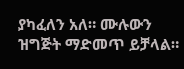ያካፈለን አለ። ሙሉውን ዝግጅት ማድመጥ ይቻላል።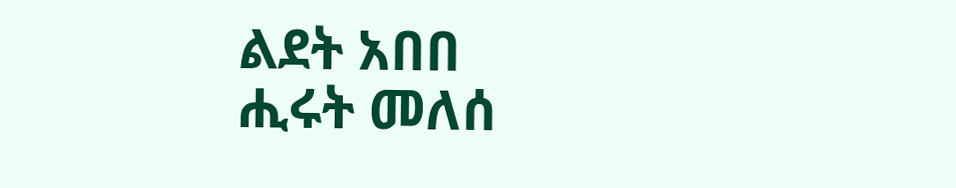ልደት አበበ
ሒሩት መለሰ